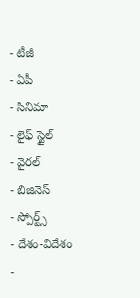- టీజీ
- ఏపీ
- సినిమా
- లైఫ్ స్టైల్
- వైరల్
- బిజినెస్
- స్పోర్ట్స్
- దేశం-విదేశం
-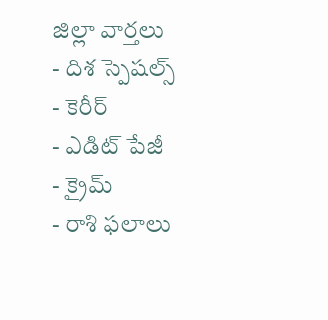జిల్లా వార్తలు
- దిశ స్పెషల్స్
- కెరీర్
- ఎడిట్ పేజీ
- క్రైమ్
- రాశి ఫలాలు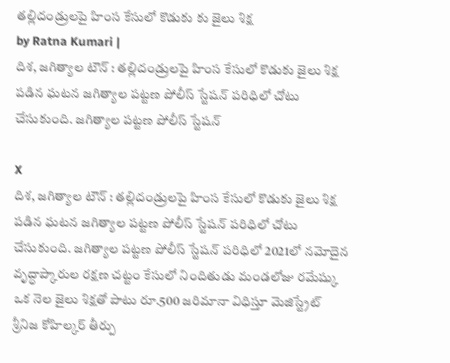తల్లిదండ్రులపై హింస కేసులో కొడుకు కు జైలు శిక్ష
by Ratna Kumari |
దిశ, జగిత్యాల టౌన్ : తల్లిదండ్రులపై హింస కేసులో కొడుకు జైలు శిక్ష పడిన ఘటన జగిత్యాల పట్టణ పోలీస్ స్టేషన్ పరిధిలో చోటు చేసుకుంది. జగిత్యాల పట్టణ పోలీస్ స్టేషన్

X
దిశ, జగిత్యాల టౌన్ : తల్లిదండ్రులపై హింస కేసులో కొడుకు జైలు శిక్ష పడిన ఘటన జగిత్యాల పట్టణ పోలీస్ స్టేషన్ పరిధిలో చోటు చేసుకుంది. జగిత్యాల పట్టణ పోలీస్ స్టేషన్ పరిధిలో 2021లో నమోదైన వృద్ధాప్కారుల రక్షణ చట్టం కేసులో నిందితుడు మండలోజు రమేష్కు ఒక నెల జైలు శిక్షతో పాటు రూ.500 జరిమానా విధిస్తూ మెజిస్ట్రేట్ శ్రీనిజ కోహిల్కర్ తీర్పు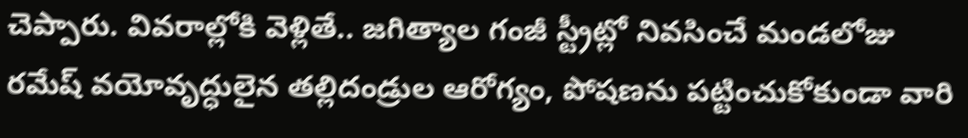చెప్పారు. వివరాల్లోకి వెళ్లితే.. జగిత్యాల గంజీ స్ట్రీట్లో నివసించే మండలోజు రమేష్ వయోవృద్ధులైన తల్లిదండ్రుల ఆరోగ్యం, పోషణను పట్టించుకోకుండా వారి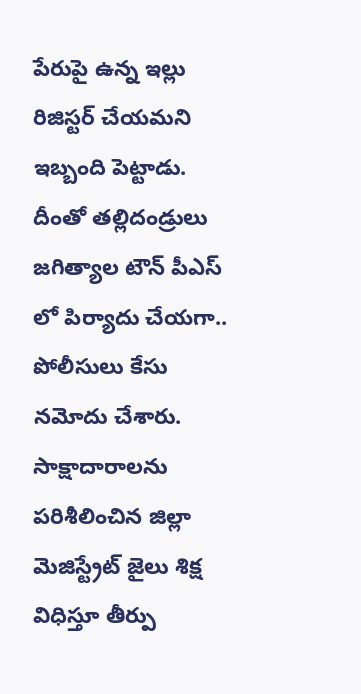పేరుపై ఉన్న ఇల్లు రిజిస్టర్ చేయమని ఇబ్బంది పెట్టాడు. దీంతో తల్లిదండ్రులు జగిత్యాల టౌన్ పీఎస్ లో పిర్యాదు చేయగా.. పోలీసులు కేసు నమోదు చేశారు. సాక్షాదారాలను పరిశీలించిన జిల్లా మెజిస్ట్రేట్ జైలు శిక్ష విధిస్తూ తీర్పు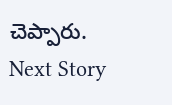చెప్పారు.
Next Story